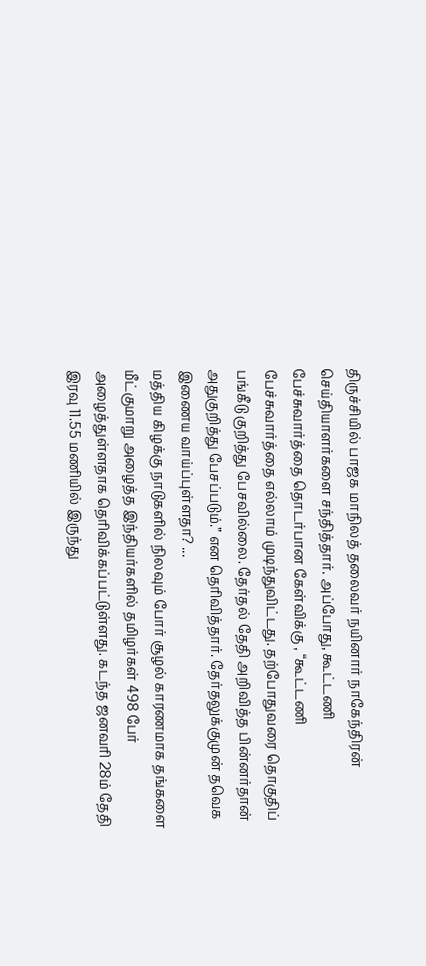திருச்சியில் பாஜக மாநிலத் தலைவர் நயினார் நாகேந்திரன் செய்தியாளர்களை சந்தித்தார். அப்போது, கூட்டணி பேச்சுவார்த்தை தொடர்பான கேள்விக்கு , “கூட்டணி பேச்சுவார்த்தை எல்லாம் முடிந்துவிட்டது. தற்போதுவரை தொகுதிப் பங்கீடு குறித்து பேசவில்லை. தேர்தல் தேதி அறிவித்த பின்னர்தான் அதுகுறித்து பேசப்படும்.” என தெரிவித்தார். தேர்தலுக்குமுன் தவெக இணைய வாய்ப்புள்ளதா? ...
மத்திய கிழக்கு நாடுகளில் நிலவும் போர் சூழல் காரணமாக தங்களை மீட்குமாறு அழைத்த இந்தியர்களில் தமிழர்கள் 498 பேர் அழைத்துள்ளதாக தெரிவிக்கப்பட்டுள்ளது. கடந்த ஜனவரி 28ம் தேதி இரவு 11.55 மணியில் இருந்து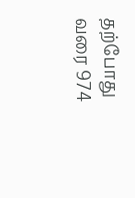தற்போது வரை 974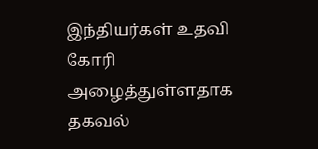இந்தியர்கள் உதவி கோரி அழைத்துள்ளதாக தகவல்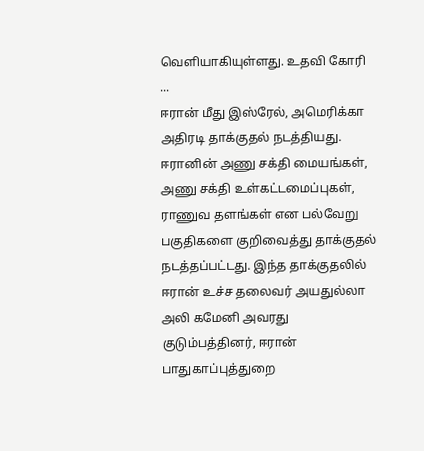வெளியாகியுள்ளது. உதவி கோரி ...
ஈரான் மீது இஸ்ரேல், அமெரிக்கா அதிரடி தாக்குதல் நடத்தியது. ஈரானின் அணு சக்தி மையங்கள், அணு சக்தி உள்கட்டமைப்புகள், ராணுவ தளங்கள் என பல்வேறு பகுதிகளை குறிவைத்து தாக்குதல் நடத்தப்பட்டது. இந்த தாக்குதலில் ஈரான் உச்ச தலைவர் அயதுல்லா அலி கமேனி அவரது குடும்பத்தினர், ஈரான் பாதுகாப்புத்துறை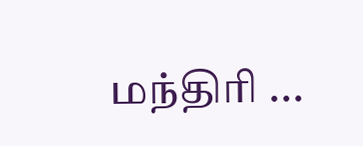மந்திரி ...